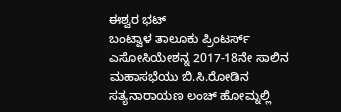ಈಶ್ವರ ಭಟ್
ಬಂಟ್ವಾಳ ತಾಲೂಕು ಪ್ರಿಂಟರ್ಸ್ ಎಸೋಸಿಯೇಶನ್ನ 2017-18ನೇ ಸಾಲಿನ ಮಹಾಸಭೆಯು ಬಿ.ಸಿ.ರೋಡಿನ ಸತ್ಯನಾರಾಯಣ ಲಂಚ್ ಹೋಮ್ನಲ್ಲಿ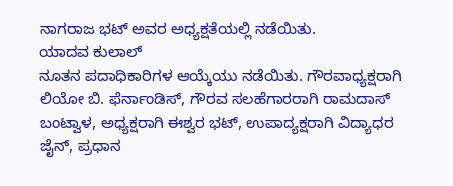ನಾಗರಾಜ ಭಟ್ ಅವರ ಅಧ್ಯಕ್ಷತೆಯಲ್ಲಿ ನಡೆಯಿತು.
ಯಾದವ ಕುಲಾಲ್
ನೂತನ ಪದಾಧಿಕಾರಿಗಳ ಆಯ್ಕೆಯು ನಡೆಯಿತು. ಗೌರವಾಧ್ಯಕ್ಷರಾಗಿ ಲಿಯೋ ಬಿ. ಫೆರ್ನಾಂಡಿಸ್, ಗೌರವ ಸಲಹೆಗಾರರಾಗಿ ರಾಮದಾಸ್ ಬಂಟ್ವಾಳ, ಅಧ್ಯಕ್ಷರಾಗಿ ಈಶ್ವರ ಭಟ್, ಉಪಾದ್ಯಕ್ಷರಾಗಿ ವಿದ್ಯಾಧರ ಜೈನ್, ಪ್ರಧಾನ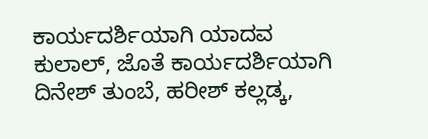ಕಾರ್ಯದರ್ಶಿಯಾಗಿ ಯಾದವ ಕುಲಾಲ್, ಜೊತೆ ಕಾರ್ಯದರ್ಶಿಯಾಗಿ ದಿನೇಶ್ ತುಂಬೆ, ಹರೀಶ್ ಕಲ್ಲಡ್ಕ,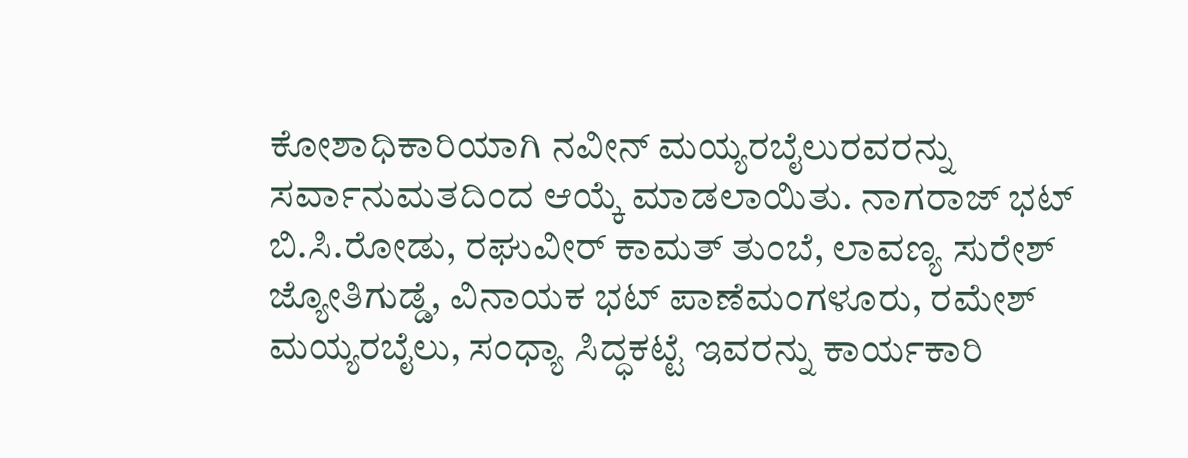ಕೋಶಾಧಿಕಾರಿಯಾಗಿ ನವೀನ್ ಮಯ್ಯರಬೈಲುರವರನ್ನು ಸರ್ವಾನುಮತದಿಂದ ಆಯ್ಕೆ ಮಾಡಲಾಯಿತು. ನಾಗರಾಜ್ ಭಟ್ ಬಿ.ಸಿ.ರೋಡು, ರಘುವೀರ್ ಕಾಮತ್ ತುಂಬೆ, ಲಾವಣ್ಯ ಸುರೇಶ್ ಜ್ಯೋತಿಗುಡ್ಡೆ, ವಿನಾಯಕ ಭಟ್ ಪಾಣೆಮಂಗಳೂರು, ರಮೇಶ್ ಮಯ್ಯರಬೈಲು, ಸಂಧ್ಯಾ ಸಿದ್ಧಕಟ್ಟೆ ಇವರನ್ನು ಕಾರ್ಯಕಾರಿ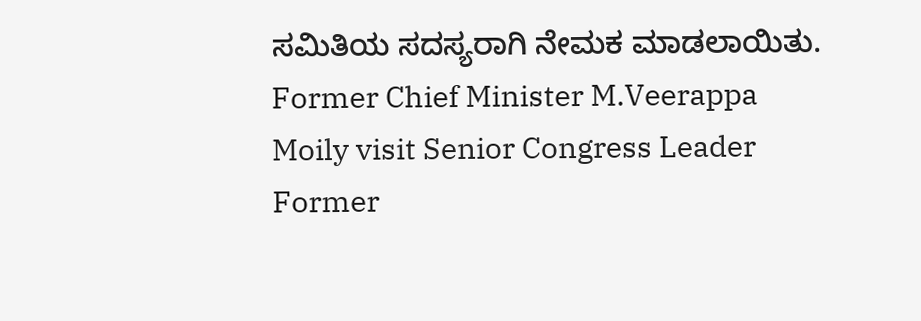ಸಮಿತಿಯ ಸದಸ್ಯರಾಗಿ ನೇಮಕ ಮಾಡಲಾಯಿತು.
Former Chief Minister M.Veerappa Moily visit Senior Congress Leader Former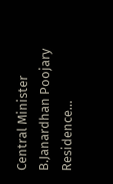Central Minister B.Janardhan Poojary Residence…